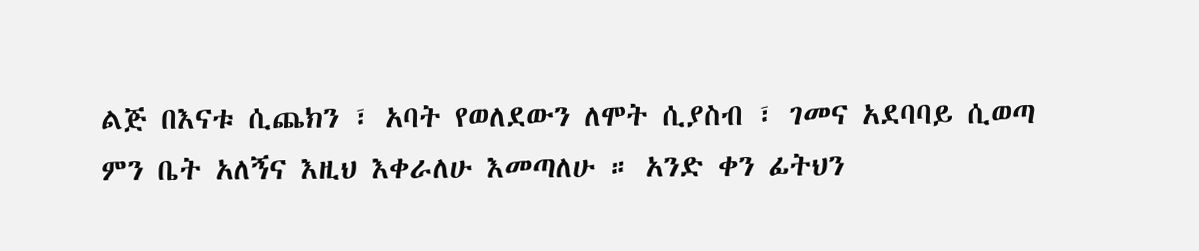ልጅ በእናቱ ሲጨክን ፣ አባት የወለደውን ለሞት ሲያስብ ፣ ገመና አደባባይ ሲወጣ
ምን ቤት አለኝና እዚህ እቀራለሁ እመጣለሁ ። አንድ ቀን ፊትህን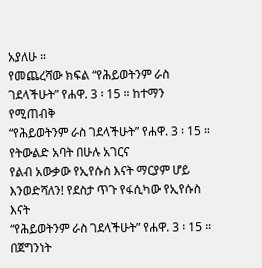አያለሁ ።
የመጨረሻው ክፍል “የሕይወትንም ራስ ገደላችሁት” የሐዋ. 3 ፡ 15 ። ከተማን የሚጠብቅ
“የሕይወትንም ራስ ገደላችሁት” የሐዋ. 3 ፡ 15 ። የትውልድ አባት በሁሉ አገርና
የልብ አውቃው የኢየሱስ እናት ማርያም ሆይ እንወድሻለን! የደስታ ጥጉ የፋሲካው የኢየሱስ እናት
“የሕይወትንም ራስ ገደላችሁት” የሐዋ. 3 ፡ 15 ። በጀግንነት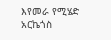እየመራ የሚሄድ አርኬጎስ